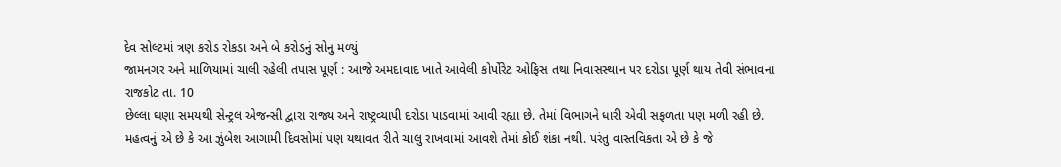દેવ સોલ્ટમાં ત્રણ કરોડ રોકડા અને બે કરોડનું સોનુ મળ્યું
જામનગર અને માળિયામાં ચાલી રહેલી તપાસ પૂર્ણ : આજે અમદાવાદ ખાતે આવેલી કોર્પોરેટ ઓફિસ તથા નિવાસસ્થાન પર દરોડા પૂર્ણ થાય તેવી સંભાવના
રાજકોટ તા. 10
છેલ્લા ઘણા સમયથી સેન્ટ્રલ એજન્સી દ્વારા રાજ્ય અને રાષ્ટ્રવ્યાપી દરોડા પાડવામાં આવી રહ્યા છે. તેમાં વિભાગને ધારી એવી સફળતા પણ મળી રહી છે. મહત્વનું એ છે કે આ ઝુંબેશ આગામી દિવસોમાં પણ યથાવત રીતે ચાલુ રાખવામાં આવશે તેમાં કોઈ શંકા નથી. પરંતુ વાસ્તવિકતા એ છે કે જે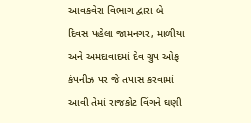આવકવેરા વિભાગ દ્વારા બે દિવસ પહેલા જામનગર, માળીયા અને અમદાવાદમાં દેવ ગ્રુપ ઓફ કંપનીઝ પર જે તપાસ કરવામાં આવી તેમાં રાજકોટ વિંગને ઘણી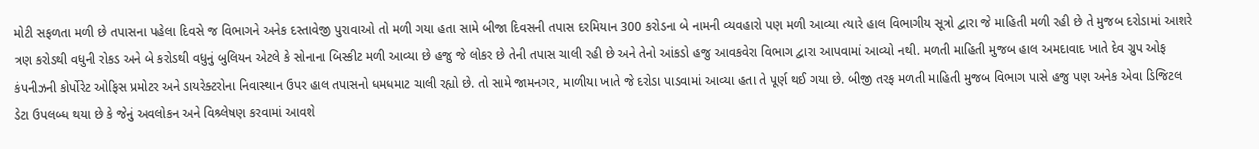મોટી સફળતા મળી છે તપાસના પહેલા દિવસે જ વિભાગને અનેક દસ્તાવેજી પુરાવાઓ તો મળી ગયા હતા સામે બીજા દિવસની તપાસ દરમિયાન 300 કરોડના બે નામની વ્યવહારો પણ મળી આવ્યા ત્યારે હાલ વિભાગીય સૂત્રો દ્વારા જે માહિતી મળી રહી છે તે મુજબ દરોડામાં આશરે ત્રણ કરોડથી વધુની રોકડ અને બે કરોડથી વધુનું બુલિયન એટલે કે સોનાના બિસ્કીટ મળી આવ્યા છે હજુ જે લોકર છે તેની તપાસ ચાલી રહી છે અને તેનો આંકડો હજુ આવકવેરા વિભાગ દ્વારા આપવામાં આવ્યો નથી. મળતી માહિતી મુજબ હાલ અમદાવાદ ખાતે દેવ ગ્રુપ ઓફ કંપનીઝની કોર્પોરેટ ઓફિસ પ્રમોટર અને ડાયરેક્ટરોના નિવાસ્થાન ઉપર હાલ તપાસનો ધમધમાટ ચાલી રહ્યો છે. તો સામે જામનગર, માળીયા ખાતે જે દરોડા પાડવામાં આવ્યા હતા તે પૂર્ણ થઈ ગયા છે. બીજી તરફ મળતી માહિતી મુજબ વિભાગ પાસે હજુ પણ અનેક એવા ડિજિટલ ડેટા ઉપલબ્ધ થયા છે કે જેનું અવલોકન અને વિશ્ર્લેષણ કરવામાં આવશે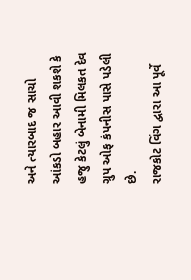અને ત્યારબાદ જ સાચો આંકડો બહાર આવી શકશે કે હજુ કેટલું બેનામી મિલકત દેવ ગ્રુપ ઓફ કંપનીસ પાસે પડેલી છે.
રાજકોટ વિંગ દ્વારા આ પૂર્વે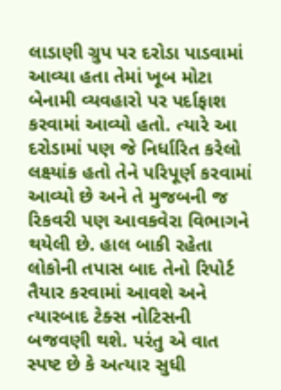લાડાણી ગ્રુપ પર દરોડા પાડવામાં આવ્યા હતા તેમાં ખૂબ મોટા બેનામી વ્યવહારો પર પર્દાફાશ કરવામાં આવ્યો હતો. ત્યારે આ દરોડામાં પણ જે નિર્ધારિત કરેલો લક્ષ્યાંક હતો તેને પરિપૂર્ણ કરવામાં આવ્યો છે અને તે મુજબની જ રિકવરી પણ આવકવેરા વિભાગને થયેલી છે. હાલ બાકી રહેતા લોકોની તપાસ બાદ તેનો રિપોર્ટ તૈયાર કરવામાં આવશે અને ત્યારબાદ ટેક્સ નોટિસની બજવણી થશે. પરંતુ એ વાત સ્પષ્ટ છે કે અત્યાર સુધી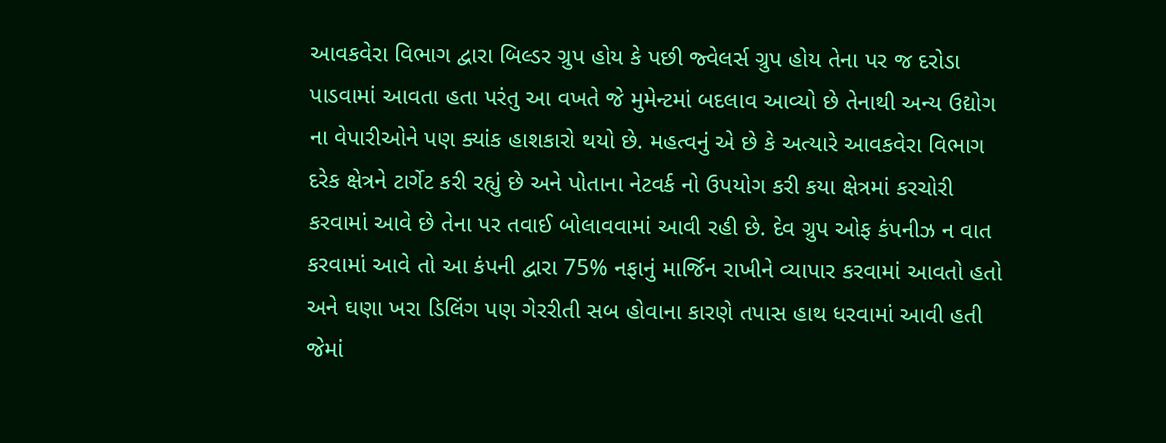આવકવેરા વિભાગ દ્વારા બિલ્ડર ગ્રુપ હોય કે પછી જ્વેલર્સ ગ્રુપ હોય તેના પર જ દરોડા પાડવામાં આવતા હતા પરંતુ આ વખતે જે મુમેન્ટમાં બદલાવ આવ્યો છે તેનાથી અન્ય ઉદ્યોગ ના વેપારીઓને પણ ક્યાંક હાશકારો થયો છે. મહત્વનું એ છે કે અત્યારે આવકવેરા વિભાગ દરેક ક્ષેત્રને ટાર્ગેટ કરી રહ્યું છે અને પોતાના નેટવર્ક નો ઉપયોગ કરી કયા ક્ષેત્રમાં કરચોરી કરવામાં આવે છે તેના પર તવાઈ બોલાવવામાં આવી રહી છે. દેવ ગ્રુપ ઓફ કંપનીઝ ન વાત કરવામાં આવે તો આ કંપની દ્વારા 75% નફાનું માર્જિન રાખીને વ્યાપાર કરવામાં આવતો હતો અને ઘણા ખરા ડિલિંગ પણ ગેરરીતી સબ હોવાના કારણે તપાસ હાથ ધરવામાં આવી હતી જેમાં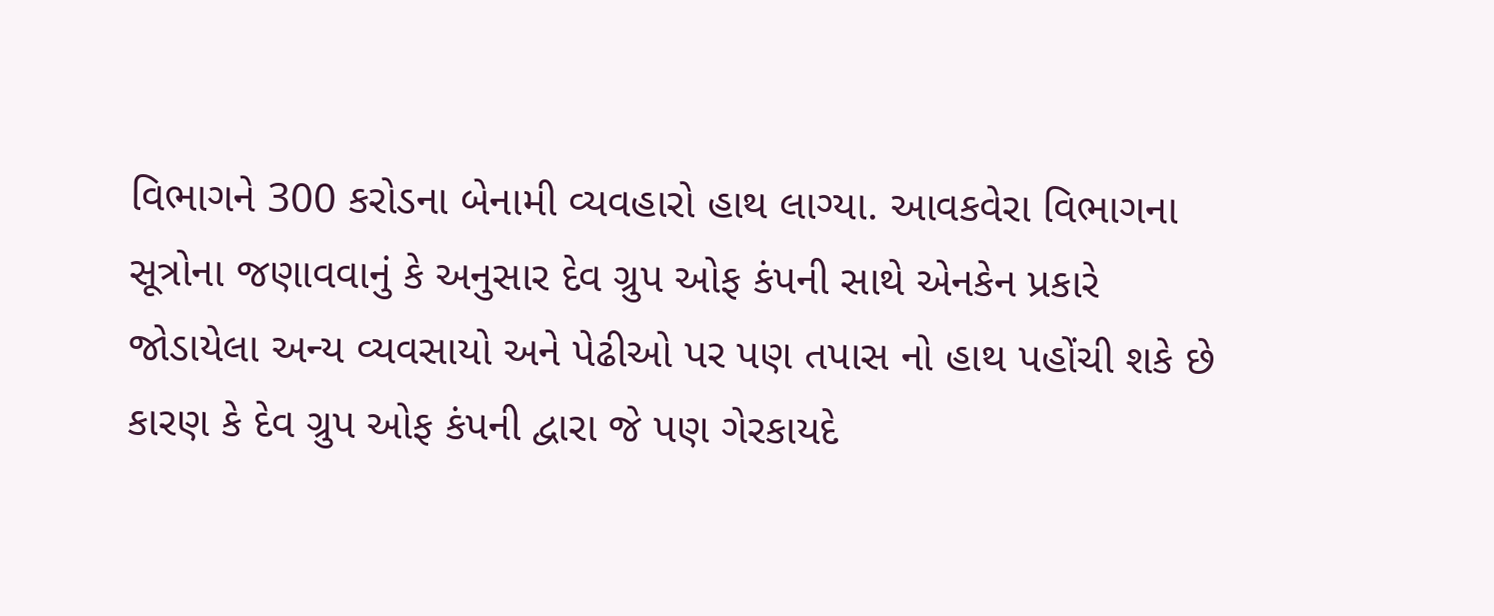વિભાગને 300 કરોડના બેનામી વ્યવહારો હાથ લાગ્યા. આવકવેરા વિભાગના સૂત્રોના જણાવવાનું કે અનુસાર દેવ ગ્રુપ ઓફ કંપની સાથે એનકેન પ્રકારે જોડાયેલા અન્ય વ્યવસાયો અને પેઢીઓ પર પણ તપાસ નો હાથ પહોંચી શકે છે કારણ કે દેવ ગ્રુપ ઓફ કંપની દ્વારા જે પણ ગેરકાયદે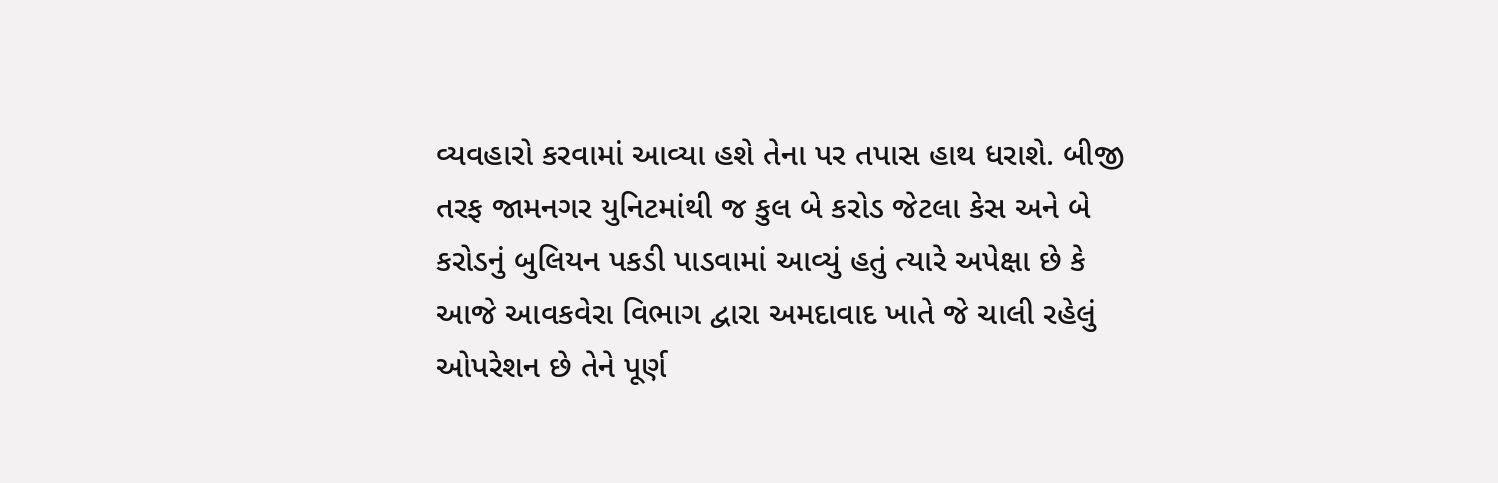વ્યવહારો કરવામાં આવ્યા હશે તેના પર તપાસ હાથ ધરાશે. બીજી તરફ જામનગર યુનિટમાંથી જ કુલ બે કરોડ જેટલા કેસ અને બે કરોડનું બુલિયન પકડી પાડવામાં આવ્યું હતું ત્યારે અપેક્ષા છે કે આજે આવકવેરા વિભાગ દ્વારા અમદાવાદ ખાતે જે ચાલી રહેલું ઓપરેશન છે તેને પૂર્ણ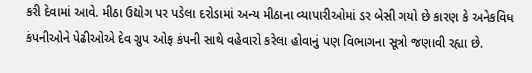કરી દેવામાં આવે. મીઠા ઉદ્યોગ પર પડેલા દરોડામાં અન્ય મીઠાના વ્યાપારીઓમાં ડર બેસી ગયો છે કારણ કે અનેકવિધ કંપનીઓને પેઢીઓએ દેવ ગ્રુપ ઓફ કંપની સાથે વહેવારો કરેલા હોવાનું પણ વિભાગના સૂત્રો જણાવી રહ્યા છે.